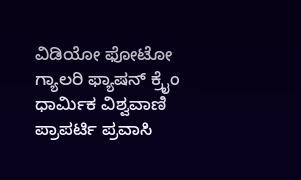ವಿಡಿಯೋ ಫೋಟೋ ಗ್ಯಾಲರಿ ಫ್ಯಾಷನ್ ಕ್ರೈಂ ಧಾರ್ಮಿಕ ವಿಶ್ವವಾಣಿ ಪ್ರಾಪರ್ಟಿ ಪ್ರವಾಸಿ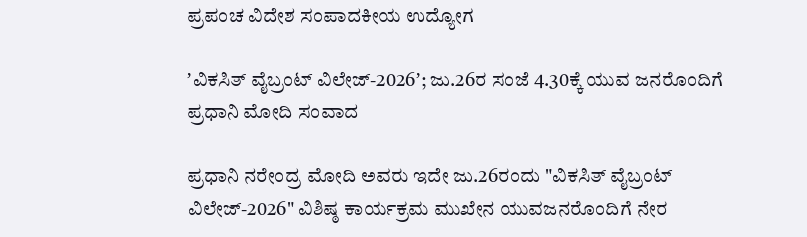ಪ್ರಪಂಚ ವಿದೇಶ ಸಂಪಾದಕೀಯ ಉದ್ಯೋಗ

ʼವಿಕಸಿತ್ ವೈಬ್ರಂಟ್‌ ವಿಲೇಜ್‌-2026ʼ; ಜು.26ರ ಸಂಜೆ 4.30ಕ್ಕೆ ಯುವ ಜನರೊಂದಿಗೆ ಪ್ರಧಾನಿ ಮೋದಿ ಸಂವಾದ

ಪ್ರಧಾನಿ ನರೇಂದ್ರ ಮೋದಿ ಅವರು ಇದೇ ಜು.26ರಂದು "ವಿಕಸಿತ್ ವೈಬ್ರಂಟ್‌ ವಿಲೇಜ್‌-2026" ವಿಶಿಷ್ಠ ಕಾರ್ಯಕ್ರಮ ಮುಖೇನ ಯುವಜನರೊಂದಿಗೆ ನೇರ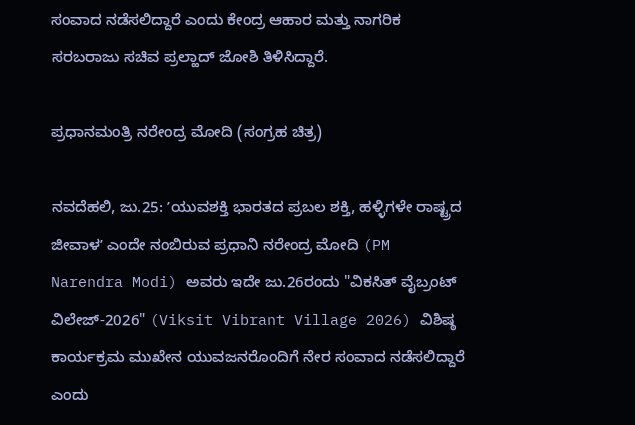ಸಂವಾದ ನಡೆಸಲಿದ್ದಾರೆ ಎಂದು ಕೇಂದ್ರ ಆಹಾರ ಮತ್ತು ನಾಗರಿಕ ಸರಬರಾಜು ಸಚಿವ ಪ್ರಲ್ಹಾದ್‌ ಜೋಶಿ ತಿಳಿಸಿದ್ದಾರೆ.

ಪ್ರಧಾನಮಂತ್ರಿ ನರೇಂದ್ರ ಮೋದಿ (ಸಂಗ್ರಹ ಚಿತ್ರ)

ನವದೆಹಲಿ, ಜು.25: ʼಯುವಶಕ್ತಿ ಭಾರತದ ಪ್ರಬಲ ಶಕ್ತಿ, ಹಳ್ಳಿಗಳೇ ರಾಷ್ಟ್ರದ ಜೀವಾಳʼ ಎಂದೇ ನಂಬಿರುವ ಪ್ರಧಾನಿ ನರೇಂದ್ರ ಮೋದಿ (PM Narendra Modi) ಅವರು ಇದೇ ಜು.26ರಂದು "ವಿಕಸಿತ್ ವೈಬ್ರಂಟ್‌ ವಿಲೇಜ್‌-2026" (Viksit Vibrant Village 2026) ವಿಶಿಷ್ಠ ಕಾರ್ಯಕ್ರಮ ಮುಖೇನ ಯುವಜನರೊಂದಿಗೆ ನೇರ ಸಂವಾದ ನಡೆಸಲಿದ್ದಾರೆ ಎಂದು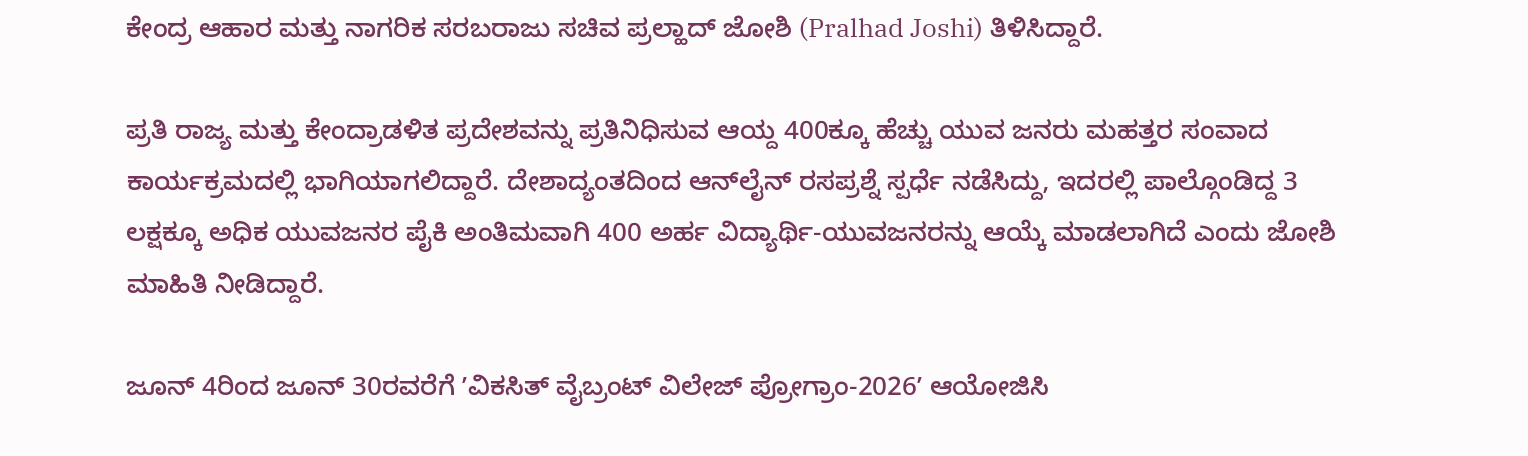ಕೇಂದ್ರ ಆಹಾರ ಮತ್ತು ನಾಗರಿಕ ಸರಬರಾಜು ಸಚಿವ ಪ್ರಲ್ಹಾದ್‌ ಜೋಶಿ (Pralhad Joshi) ತಿಳಿಸಿದ್ದಾರೆ.

ಪ್ರತಿ ರಾಜ್ಯ ಮತ್ತು ಕೇಂದ್ರಾಡಳಿತ ಪ್ರದೇಶವನ್ನು ಪ್ರತಿನಿಧಿಸುವ ಆಯ್ದ 400ಕ್ಕೂ ಹೆಚ್ಚು ಯುವ ಜನರು ಮಹತ್ತರ ಸಂವಾದ ಕಾರ್ಯಕ್ರಮದಲ್ಲಿ ಭಾಗಿಯಾಗಲಿದ್ದಾರೆ. ದೇಶಾದ್ಯಂತದಿಂದ ಆನ್‌ಲೈನ್ ರಸಪ್ರಶ್ನೆ ಸ್ಪರ್ಧೆ ನಡೆಸಿದ್ದು, ಇದರಲ್ಲಿ ಪಾಲ್ಗೊಂಡಿದ್ದ 3 ಲಕ್ಷಕ್ಕೂ ಅಧಿಕ ಯುವಜನರ ಪೈಕಿ ಅಂತಿಮವಾಗಿ 400 ಅರ್ಹ ವಿದ್ಯಾರ್ಥಿ-ಯುವಜನರನ್ನು ಆಯ್ಕೆ ಮಾಡಲಾಗಿದೆ ಎಂದು ಜೋಶಿ ಮಾಹಿತಿ ನೀಡಿದ್ದಾರೆ.

ಜೂನ್ 4ರಿಂದ ಜೂನ್ 30ರವರೆಗೆ ʼವಿಕಸಿತ್ ವೈಬ್ರಂಟ್ ವಿಲೇಜ್ ಪ್ರೋಗ್ರಾಂ-2026ʼ ಆಯೋಜಿಸಿ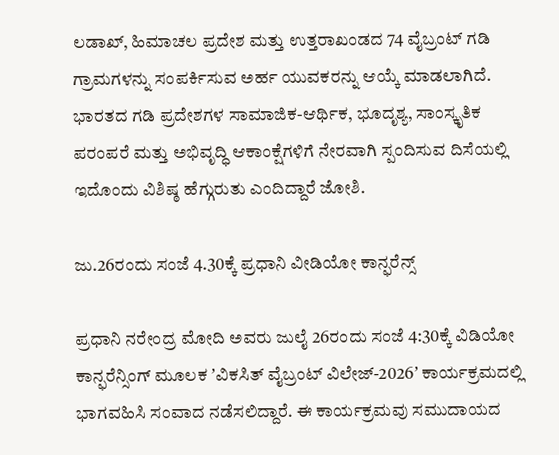ಲಡಾಖ್, ಹಿಮಾಚಲ ಪ್ರದೇಶ ಮತ್ತು ಉತ್ತರಾಖಂಡದ 74 ವೈಬ್ರಂಟ್ ಗಡಿ ಗ್ರಾಮಗಳನ್ನು ಸಂಪರ್ಕಿಸುವ ಅರ್ಹ ಯುವಕರನ್ನು ಆಯ್ಕೆ ಮಾಡಲಾಗಿದೆ. ಭಾರತದ ಗಡಿ ಪ್ರದೇಶಗಳ ಸಾಮಾಜಿಕ-ಆರ್ಥಿಕ, ಭೂದೃಶ್ಯ, ಸಾಂಸ್ಕೃತಿಕ ಪರಂಪರೆ ಮತ್ತು ಅಭಿವೃದ್ಧಿ ಆಕಾಂಕ್ಷೆಗಳಿಗೆ ನೇರವಾಗಿ ಸ್ಪಂದಿಸುವ ದಿಸೆಯಲ್ಲಿ ಇದೊಂದು ವಿಶಿಷ್ಠ ಹೆಗ್ಗುರುತು ಎಂದಿದ್ದಾರೆ ಜೋಶಿ.

ಜು.26ರಂದು ಸಂಜೆ 4.30ಕ್ಕೆ ಪ್ರಧಾನಿ ವೀಡಿಯೋ ಕಾನ್ಫರೆನ್ಸ್‌

ಪ್ರಧಾನಿ ನರೇಂದ್ರ ಮೋದಿ ಅವರು ಜುಲೈ 26ರಂದು ಸಂಜೆ 4:30ಕ್ಕೆ ವಿಡಿಯೋ ಕಾನ್ಫರೆನ್ಸಿಂಗ್ ಮೂಲಕ ʼವಿಕಸಿತ್ ವೈಬ್ರಂಟ್ ವಿಲೇಜ್-2026ʼ ಕಾರ್ಯಕ್ರಮದಲ್ಲಿ ಭಾಗವಹಿಸಿ ಸಂವಾದ ನಡೆಸಲಿದ್ದಾರೆ. ಈ ಕಾರ್ಯಕ್ರಮವು ಸಮುದಾಯದ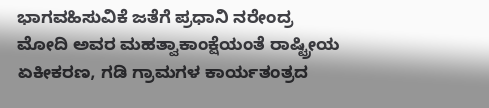ಭಾಗವಹಿಸುವಿಕೆ ಜತೆಗೆ ಪ್ರಧಾನಿ ನರೇಂದ್ರ ಮೋದಿ ಅವರ ಮಹತ್ವಾಕಾಂಕ್ಷೆಯಂತೆ ರಾಷ್ಟ್ರೀಯ ಏಕೀಕರಣ, ಗಡಿ ಗ್ರಾಮಗಳ ಕಾರ್ಯತಂತ್ರದ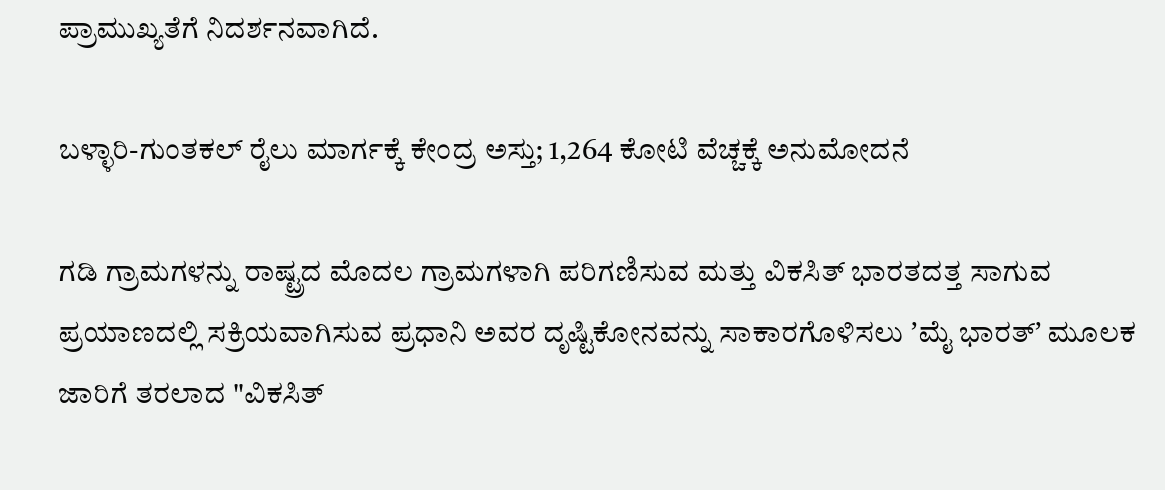ಪ್ರಾಮುಖ್ಯತೆಗೆ ನಿದರ್ಶನವಾಗಿದೆ.

ಬಳ್ಳಾರಿ-ಗುಂತಕಲ್‌ ರೈಲು ಮಾರ್ಗಕ್ಕೆ ಕೇಂದ್ರ ಅಸ್ತು; 1,264 ಕೋಟಿ ವೆಚ್ಚಕ್ಕೆ ಅನುಮೋದನೆ

ಗಡಿ ಗ್ರಾಮಗಳನ್ನು ರಾಷ್ಟ್ರದ ಮೊದಲ ಗ್ರಾಮಗಳಾಗಿ ಪರಿಗಣಿಸುವ ಮತ್ತು ವಿಕಸಿತ್ ಭಾರತದತ್ತ ಸಾಗುವ ಪ್ರಯಾಣದಲ್ಲಿ ಸಕ್ರಿಯವಾಗಿಸುವ ಪ್ರಧಾನಿ ಅವರ ದೃಷ್ಟಿಕೋನವನ್ನು ಸಾಕಾರಗೊಳಿಸಲು ʼಮೈ ಭಾರತ್ʼ ಮೂಲಕ ಜಾರಿಗೆ ತರಲಾದ "ವಿಕಸಿತ್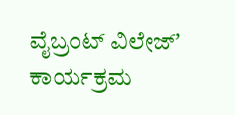ವೈಬ್ರಂಟ್ ವಿಲೇಜ್ʼ ಕಾರ್ಯಕ್ರಮ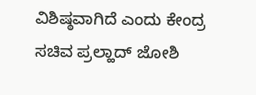ವಿಶಿಷ್ಠವಾಗಿದೆ ಎಂದು ಕೇಂದ್ರ ಸಚಿವ ಪ್ರಲ್ಹಾದ್‌ ಜೋಶಿ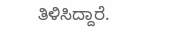ತಿಳಿಸಿದ್ದಾರೆ.